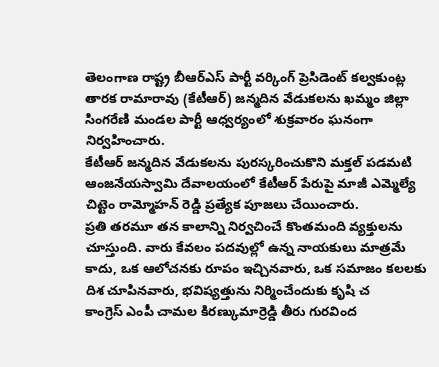తెలంగాణ రాష్ట్ర బీఆర్ఎస్ పార్టీ వర్కింగ్ ప్రెసిడెంట్ కల్వకుంట్ల తారక రామారావు (కేటీఆర్) జన్మదిన వేడుకలను ఖమ్మం జిల్లా సింగరేణి మండల పార్టీ ఆధ్వర్యంలో శుక్రవారం ఘనంగా నిర్వహించారు.
కేటీఆర్ జన్మదిన వేడుకలను పురస్కరించుకొని మక్తల్ పడమటి ఆంజనేయస్వామి దేవాలయంలో కేటీఆర్ పేరుపై మాజీ ఎమ్మెల్యే చిట్టెం రామ్మోహన్ రెడ్డి ప్రత్యేక పూజలు చేయించారు.
ప్రతి తరమూ తన కాలాన్ని నిర్వచించే కొంతమంది వ్యక్తులను చూస్తుంది. వారు కేవలం పదవుల్లో ఉన్న నాయకులు మాత్రమే కాదు, ఒక ఆలోచనకు రూపం ఇచ్చినవారు, ఒక సమాజం కలలకు దిశ చూపినవారు, భవిష్యత్తును నిర్మించేందుకు కృషి చ
కాంగ్రెస్ ఎంపీ చామల కిరణ్కుమార్రెడ్డి తీరు గురవింద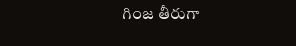గింజ తీరుగా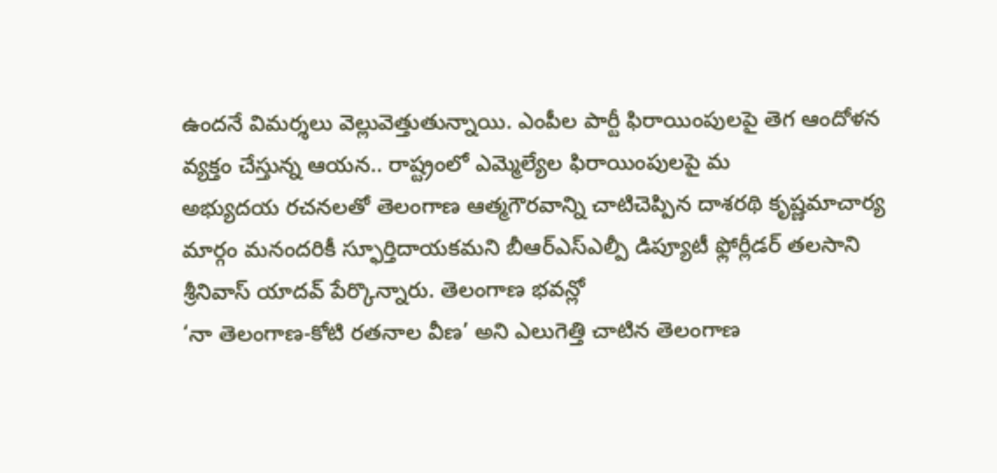ఉందనే విమర్శలు వెల్లువెత్తుతున్నాయి. ఎంపీల పార్టీ ఫిరాయింపులపై తెగ ఆందోళన వ్యక్తం చేస్తున్న ఆయన.. రాష్ట్రంలో ఎమ్మెల్యేల ఫిరాయింపులపై మ
అభ్యుదయ రచనలతో తెలంగాణ ఆత్మగౌరవాన్ని చాటిచెప్పిన దాశరథి కృష్ణమాచార్య మార్గం మనందరికీ స్ఫూర్తిదాయకమని బీఆర్ఎస్ఎల్పీ డిప్యూటీ ఫ్లోర్లీడర్ తలసాని శ్రీనివాస్ యాదవ్ పేర్కొన్నారు. తెలంగాణ భవన్లో
‘నా తెలంగాణ-కోటి రతనాల వీణ’ అని ఎలుగెత్తి చాటిన తెలంగాణ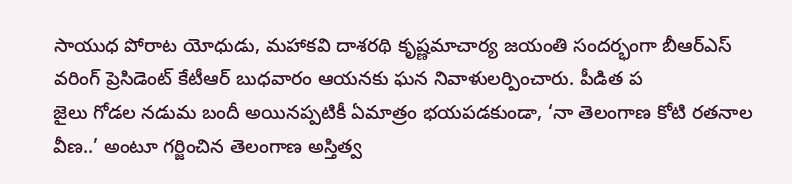సాయుధ పోరాట యోధుడు, మహాకవి దాశరథి కృష్ణమాచార్య జయంతి సందర్భంగా బీఆర్ఎస్ వరింగ్ ప్రెసిడెంట్ కేటీఆర్ బుధవారం ఆయనకు ఘన నివాళులర్పించారు. పీడిత ప
జైలు గోడల నడుమ బందీ అయినప్పటికీ ఏమాత్రం భయపడకుండా, ‘నా తెలంగాణ కోటి రతనాల వీణ..’ అంటూ గర్జించిన తెలంగాణ అస్తిత్వ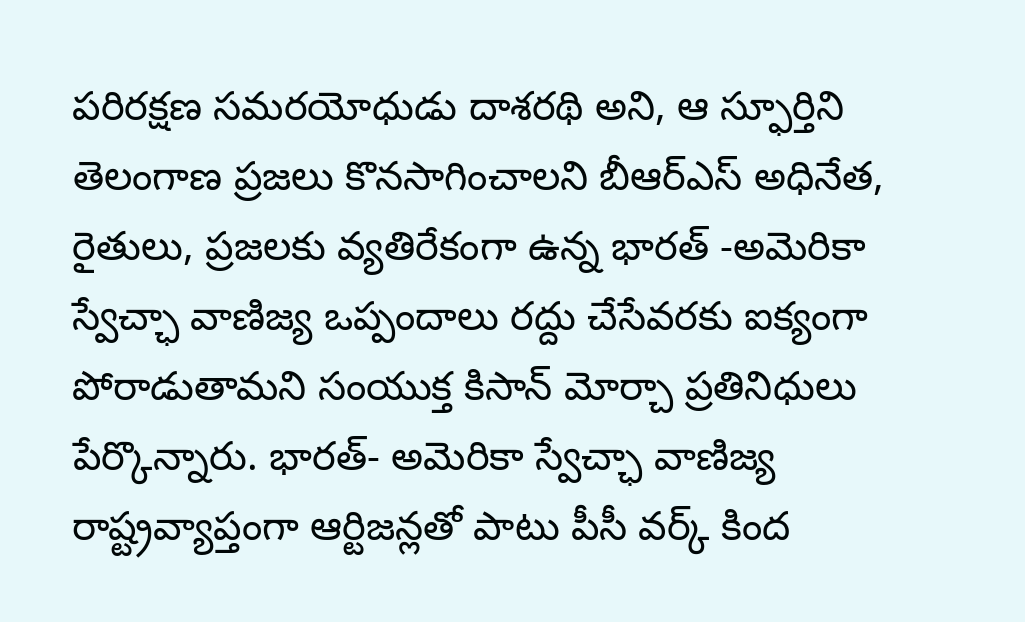పరిరక్షణ సమరయోధుడు దాశరథి అని, ఆ స్ఫూర్తిని తెలంగాణ ప్రజలు కొనసాగించాలని బీఆర్ఎస్ అధినేత,
రైతులు, ప్రజలకు వ్యతిరేకంగా ఉన్న భారత్ -అమెరికా స్వేచ్ఛా వాణిజ్య ఒప్పందాలు రద్దు చేసేవరకు ఐక్యంగా పోరాడుతామని సంయుక్త కిసాన్ మోర్చా ప్రతినిధులు పేర్కొన్నారు. భారత్- అమెరికా స్వేచ్ఛా వాణిజ్య
రాష్ట్రవ్యాప్తంగా ఆర్టిజన్లతో పాటు పీసీ వర్క్ కింద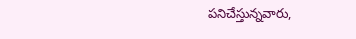పనిచేస్తున్నవారు,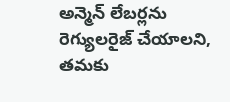అన్మెన్ లేబర్లను రెగ్యులరైజ్ చేయాలని, తమకు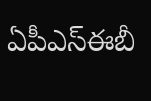ఏపీఎస్ఈబీ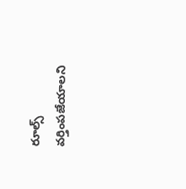రూల్స్ వర్తింపజేయాలని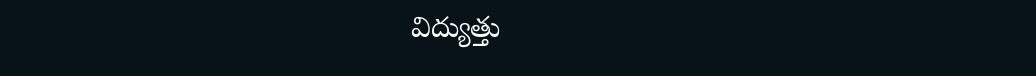విద్యుత్తు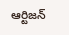ఆర్టిజన్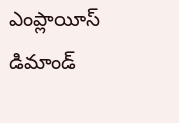ఎంప్లాయీస్ డిమాండ్